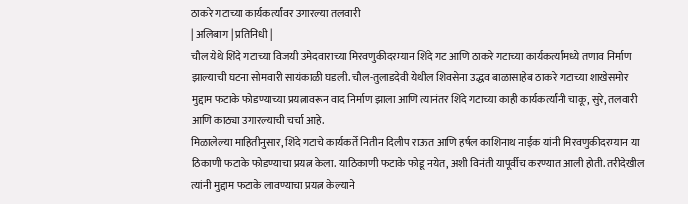ठाकरे गटाच्या कार्यकर्त्यांवर उगारल्या तलवारी
| अलिबाग | प्रतिनिधी |
चौल येथे शिंदे गटाच्या विजयी उमेदवाराच्या मिरवणुकीदरम्यान शिंदे गट आणि ठाकरे गटाच्या कार्यकर्त्यांमध्ये तणाव निर्माण झाल्याची घटना सोमवारी सायंकाळी घडली. चौल-तुलाडदेवी येथील शिवसेना उद्धव बाळासाहेब ठाकरे गटाच्या शाखेसमोर मुद्दाम फटाके फोडण्याच्या प्रयत्नावरून वाद निर्माण झाला आणि त्यानंतर शिंदे गटाच्या काही कार्यकर्त्यांनी चाकू, सुरे, तलवारी आणि काठ्या उगारल्याची चर्चा आहे.
मिळालेल्या माहितीनुसार, शिंदे गटाचे कार्यकर्ते नितीन दिलीप राऊत आणि हर्षल काशिनाथ नाईक यांनी मिरवणुकीदरम्यान या ठिकाणी फटाके फोडण्याचा प्रयत्न केला. याठिकाणी फटाके फोडू नयेत, अशी विनंती यापूर्वीच करण्यात आली होती. तरीदेखील त्यांनी मुद्दाम फटाके लावण्याचा प्रयत्न केल्याने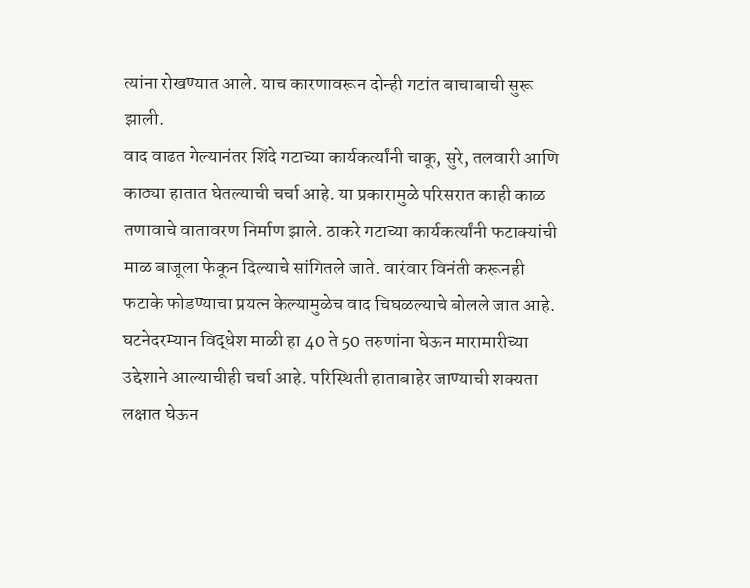त्यांना रोखण्यात आले. याच कारणावरून दोन्ही गटांत बाचाबाची सुरू झाली.
वाद वाढत गेल्यानंतर शिंदे गटाच्या कार्यकर्त्यांनी चाकू, सुरे, तलवारी आणि काठ्या हातात घेतल्याची चर्चा आहे. या प्रकारामुळे परिसरात काही काळ तणावाचे वातावरण निर्माण झाले. ठाकरे गटाच्या कार्यकर्त्यांनी फटाक्यांची माळ बाजूला फेकून दिल्याचे सांगितले जाते. वारंवार विनंती करूनही फटाके फोडण्याचा प्रयत्न केल्यामुळेच वाद चिघळल्याचे बोलले जात आहे.
घटनेदरम्यान विद्धेश माळी हा 40 ते 50 तरुणांना घेऊन मारामारीच्या उद्देशाने आल्याचीही चर्चा आहे. परिस्थिती हाताबाहेर जाण्याची शक्यता लक्षात घेऊन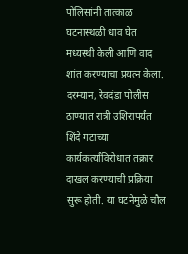पोलिसांनी तात्काळ घटनास्थळी धाव घेत मध्यस्थी केली आणि वाद शांत करण्याचा प्रयत्न केला.
दरम्यान, रेवदंडा पोलीस ठाण्यात रात्री उशिरापर्यंत शिंदे गटाच्या कार्यकर्त्यांविरोधात तक्रार दाखल करण्याची प्रक्रिया सुरू होती. या घटनेमुळे चौल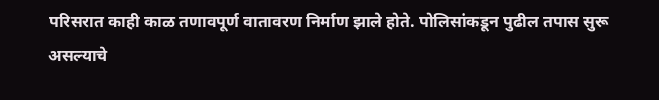परिसरात काही काळ तणावपूर्ण वातावरण निर्माण झाले होते. पोलिसांकडून पुढील तपास सुरू असल्याचे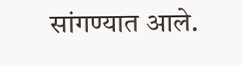सांगण्यात आले.